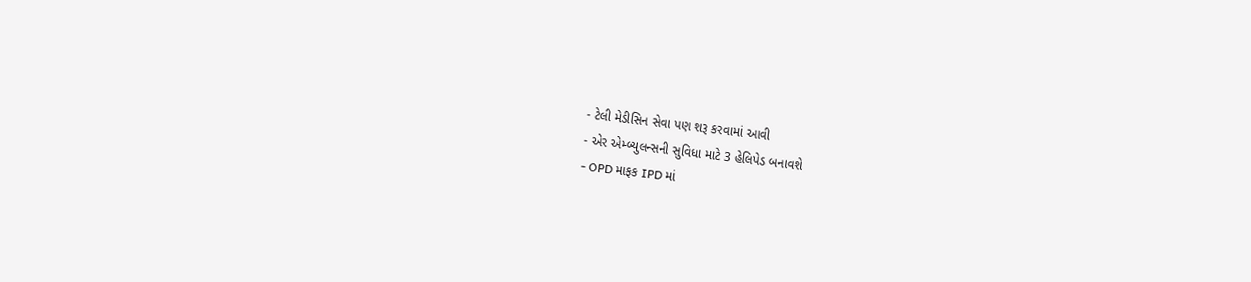- ટેલી મેડીસિન સેવા પણ શરૂ કરવામાં આવી
- એર એમ્બ્યુલન્સની સુવિધા માટે 3 હેલિપેડ બનાવશે
- OPD માફક IPD માં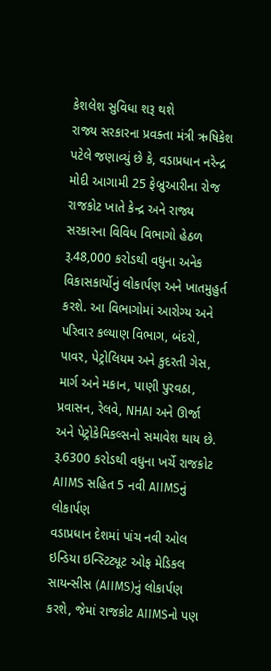કેશલેશ સુવિધા શરૂ થશે
રાજ્ય સરકારના પ્રવક્તા મંત્રી ઋષિકેશ પટેલે જણાવ્યું છે કે, વડાપ્રધાન નરેન્દ્ર મોદી આગામી 25 ફેબ્રુઆરીના રોજ રાજકોટ ખાતે કેન્દ્ર અને રાજ્ય સરકારના વિવિધ વિભાગો હેઠળ રૂ.48,000 કરોડથી વધુના અનેક વિકાસકાર્યોનું લોકાર્પણ અને ખાતમુહુર્ત કરશે. આ વિભાગોમાં આરોગ્ય અને પરિવાર કલ્યાણ વિભાગ, બંદરો, પાવર, પેટ્રોલિયમ અને કુદરતી ગેસ, માર્ગ અને મકાન, પાણી પુરવઠા, પ્રવાસન, રેલવે, NHAI અને ઊર્જા અને પેટ્રોકેમિકલ્સનો સમાવેશ થાય છે.
રૂ.6300 કરોડથી વધુના ખર્ચે રાજકોટ AIIMS સહિત 5 નવી AIIMSનું લોકાર્પણ
વડાપ્રધાન દેશમાં પાંચ નવી ઓલ ઇન્ડિયા ઇન્સ્ટિટ્યૂટ ઓફ મેડિકલ સાયન્સીસ (AIIMS)નું લોકાર્પણ કરશે, જેમાં રાજકોટ AIIMSનો પણ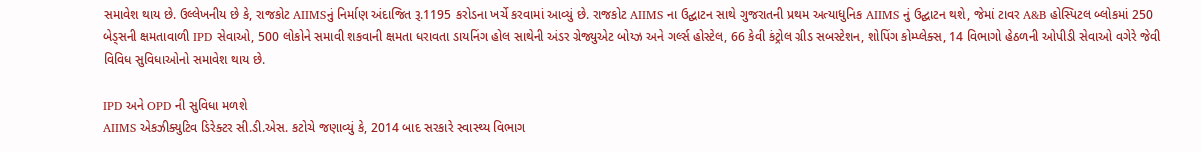સમાવેશ થાય છે. ઉલ્લેખનીય છે કે, રાજકોટ AIIMSનું નિર્માણ અંદાજિત રૂ.1195 કરોડના ખર્ચે કરવામાં આવ્યું છે. રાજકોટ AIIMS ના ઉદ્ઘાટન સાથે ગુજરાતની પ્રથમ અત્યાધુનિક AIIMS નું ઉદ્ઘાટન થશે, જેમાં ટાવર A&B હોસ્પિટલ બ્લોકમાં 250 બેડ્સની ક્ષમતાવાળી IPD સેવાઓ, 500 લોકોને સમાવી શકવાની ક્ષમતા ધરાવતા ડાયનિંગ હોલ સાથેની અંડર ગ્રેજ્યુએટ બોય્ઝ અને ગર્લ્સ હોસ્ટેલ, 66 કેવી કંટ્રોલ ગ્રીડ સબસ્ટેશન, શોપિંગ કોમ્પ્લેક્સ, 14 વિભાગો હેઠળની ઓપીડી સેવાઓ વગેરે જેવી વિવિધ સુવિધાઓનો સમાવેશ થાય છે.

IPD અને OPD ની સુવિધા મળશે
AIIMS એકઝીક્યુટિવ ડિરેક્ટર સી.ડી.એસ. કટોચે જણાવ્યું કે, 2014 બાદ સરકારે સ્વાસ્થ્ય વિભાગ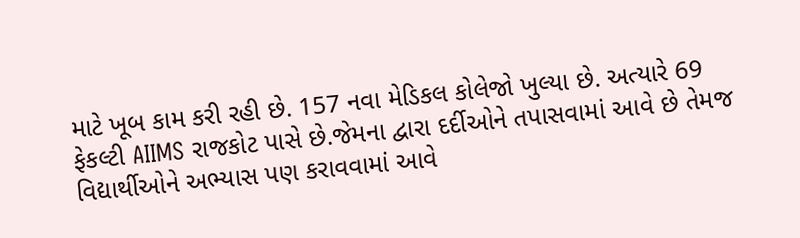માટે ખૂબ કામ કરી રહી છે. 157 નવા મેડિકલ કોલેજો ખુલ્યા છે. અત્યારે 69 ફેકલ્ટી AIIMS રાજકોટ પાસે છે.જેમના દ્વારા દર્દીઓને તપાસવામાં આવે છે તેમજ વિદ્યાર્થીઓને અભ્યાસ પણ કરાવવામાં આવે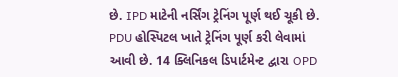છે. IPD માટેની નર્સિંગ ટ્રેનિંગ પૂર્ણ થઈ ચૂકી છે. PDU હોસ્પિટલ ખાતે ટ્રેનિંગ પૂર્ણ કરી લેવામાં આવી છે. 14 ક્લિનિકલ ડિપાર્ટમેન્ટ દ્વારા OPD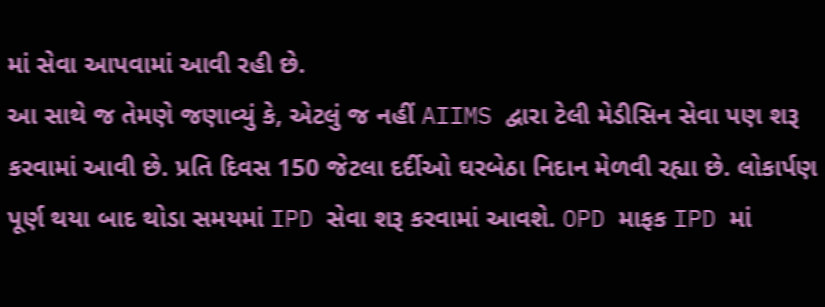માં સેવા આપવામાં આવી રહી છે.
આ સાથે જ તેમણે જણાવ્યું કે, એટલું જ નહીં AIIMS દ્વારા ટેલી મેડીસિન સેવા પણ શરૂ કરવામાં આવી છે. પ્રતિ દિવસ 150 જેટલા દર્દીઓ ઘરબેઠા નિદાન મેળવી રહ્યા છે. લોકાર્પણ પૂર્ણ થયા બાદ થોડા સમયમાં IPD સેવા શરૂ કરવામાં આવશે. OPD માફક IPD માં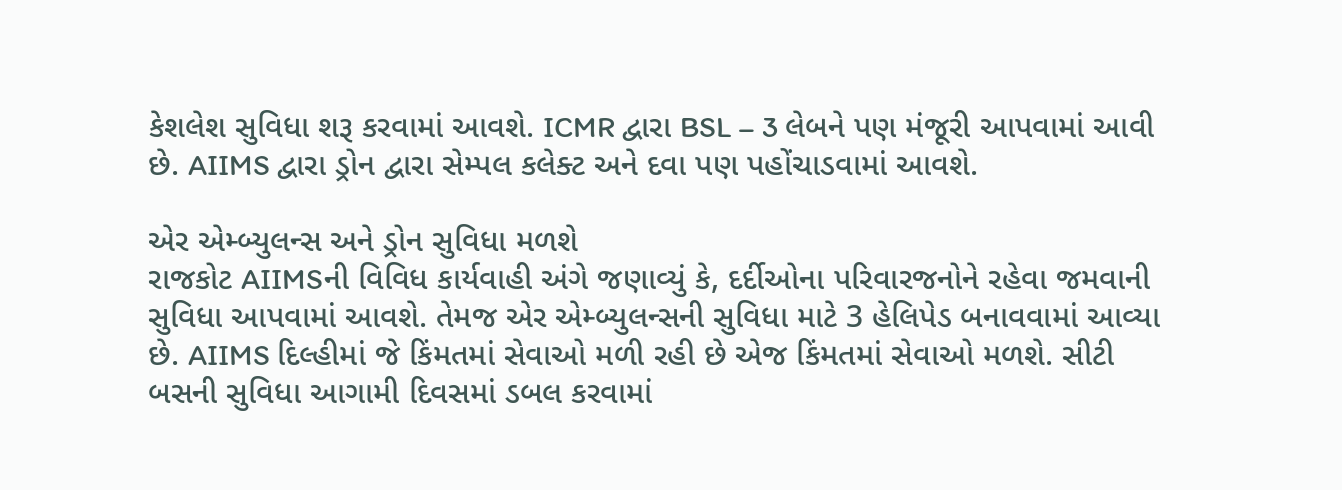કેશલેશ સુવિધા શરૂ કરવામાં આવશે. ICMR દ્વારા BSL – 3 લેબને પણ મંજૂરી આપવામાં આવી છે. AIIMS દ્વારા ડ્રોન દ્વારા સેમ્પલ કલેક્ટ અને દવા પણ પહોંચાડવામાં આવશે.

એર એમ્બ્યુલન્સ અને ડ્રોન સુવિધા મળશે
રાજકોટ AIIMSની વિવિધ કાર્યવાહી અંગે જણાવ્યું કે, દર્દીઓના પરિવારજનોને રહેવા જમવાની સુવિધા આપવામાં આવશે. તેમજ એર એમ્બ્યુલન્સની સુવિધા માટે 3 હેલિપેડ બનાવવામાં આવ્યા છે. AIIMS દિલ્હીમાં જે કિંમતમાં સેવાઓ મળી રહી છે એજ કિંમતમાં સેવાઓ મળશે. સીટી બસની સુવિધા આગામી દિવસમાં ડબલ કરવામાં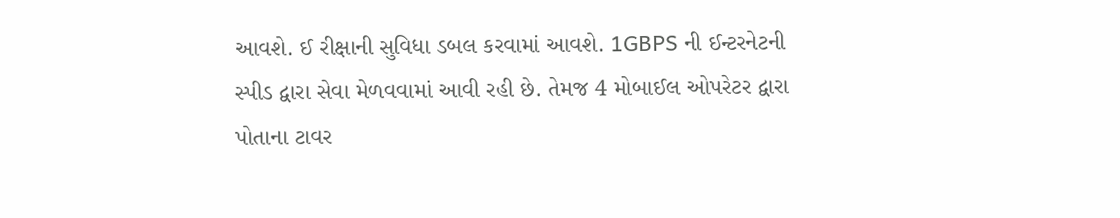આવશે. ઈ રીક્ષાની સુવિધા ડબલ કરવામાં આવશે. 1GBPS ની ઈન્ટરનેટની સ્પીડ દ્વારા સેવા મેળવવામાં આવી રહી છે. તેમજ 4 મોબાઈલ ઓપરેટર દ્વારા પોતાના ટાવર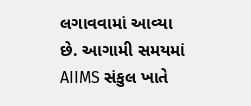લગાવવામાં આવ્યા છે. આગામી સમયમાં AIIMS સંકુલ ખાતે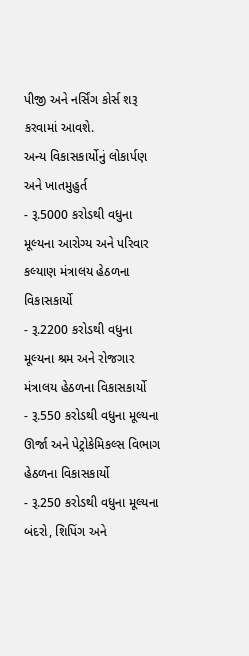પીજી અને નર્સિંગ કોર્સ શરૂ કરવામાં આવશે.
અન્ય વિકાસકાર્યોનું લોકાર્પણ અને ખાતમુહુર્ત
- રૂ.5000 કરોડથી વધુના મૂલ્યના આરોગ્ય અને પરિવાર કલ્યાણ મંત્રાલય હેઠળના વિકાસકાર્યો
- રૂ.2200 કરોડથી વધુના મૂલ્યના શ્રમ અને રોજગાર મંત્રાલય હેઠળના વિકાસકાર્યો
- રૂ.550 કરોડથી વધુના મૂલ્યના ઊર્જા અને પેટ્રોકેમિકલ્સ વિભાગ હેઠળના વિકાસકાર્યો
- રૂ.250 કરોડથી વધુના મૂલ્યના બંદરો, શિપિંગ અને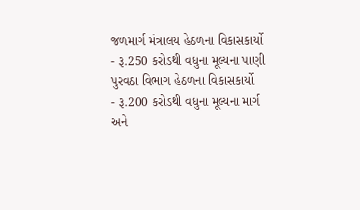જળમાર્ગ મંત્રાલય હેઠળના વિકાસકાર્યો
- રૂ.250 કરોડથી વધુના મૂલ્યના પાણી પુરવઠા વિભાગ હેઠળના વિકાસકાર્યો
- રૂ.200 કરોડથી વધુના મૂલ્યના માર્ગ અને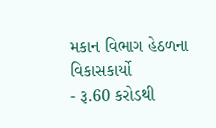મકાન વિભાગ હેઠળના વિકાસકાર્યો
- રૂ.60 કરોડથી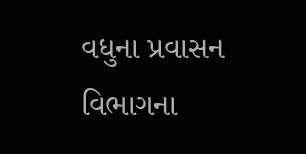વધુના પ્રવાસન વિભાગના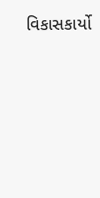વિકાસકાર્યો